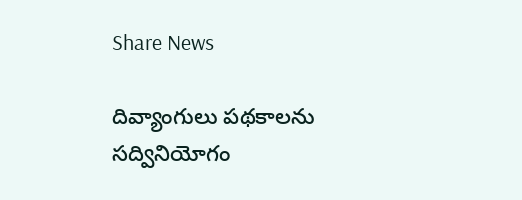Share News

దివ్యాంగులు పథకాలను సద్వినియోగం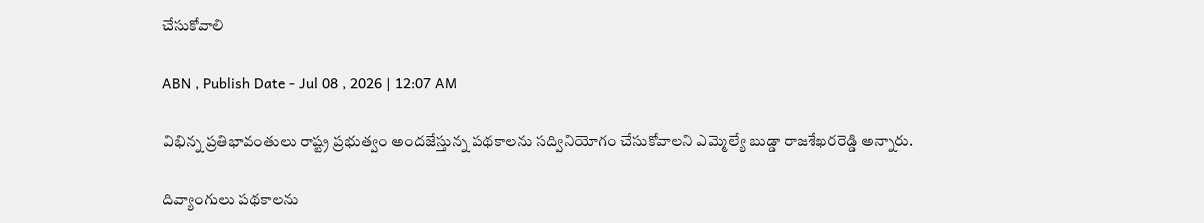చేసుకోవాలి

ABN , Publish Date - Jul 08 , 2026 | 12:07 AM

విభిన్న ప్రతిభావంతులు రాష్ట్ర ప్రభుత్వం అందజేస్తున్న పథకాలను సద్వినియోగం చేసుకోవాలని ఎమ్మెల్యే బుడ్డా రాజశేఖరరెడ్డి అన్నారు.

దివ్యాంగులు పథకాలను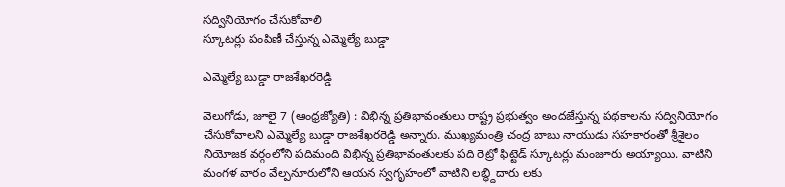సద్వినియోగం చేసుకోవాలి
స్కూటర్లు పంపిణీ చేస్తున్న ఎమ్మెల్యే బుడ్డా

ఎమ్మెల్యే బుడ్డా రాజశేఖరరెడ్డి

వెలుగోడు, జూలై 7 (ఆంధ్రజ్యోతి) : విభిన్న ప్రతిభావంతులు రాష్ట్ర ప్రభుత్వం అందజేస్తున్న పథకాలను సద్వినియోగం చేసుకోవాలని ఎమ్మెల్యే బుడ్డా రాజశేఖరరెడ్డి అన్నారు. ముఖ్యమంత్రి చంద్ర బాబు నాయుడు సహకారంతో శ్రీశైలం నియోజక వర్గంలోని పదిమంది విభిన్న ప్రతిభావంతులకు పది రెట్రో ఫిట్టెడ్‌ స్కూటర్లు మంజూరు అయ్యాయి. వాటిని మంగళ వారం వేల్పనూరులోని ఆయన స్వగృహంలో వాటిని లబ్ధ్దిదారు లకు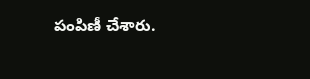పంపిణీ చేశారు.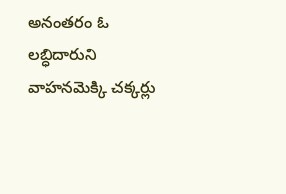అనంతరం ఓ లబ్ధిదారుని వాహనమెక్కి చక్కర్లు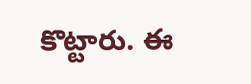కొట్టారు. ఈ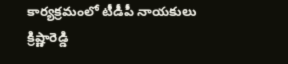కార్యక్రమంలో టీడీపీ నాయకులు క్రిష్ణారెడ్డి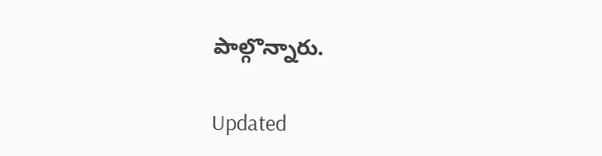పాల్గొన్నారు.

Updated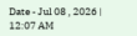Date - Jul 08 , 2026 | 12:07 AM